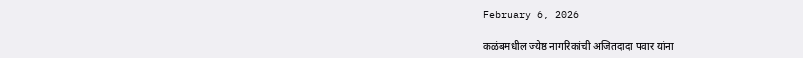February 6, 2026

कळंबमधील ज्येष्ठ नागरिकांची अजितदादा पवार यांना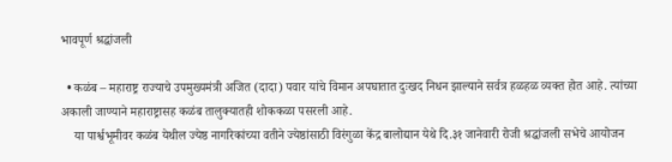भावपूर्ण श्रद्धांजली

  • कळंब – महाराष्ट्र राज्याचे उपमुख्यमंत्री अजित (दादा) पवार यांचे विमान अपघातात दुःखद निधन झाल्याने सर्वत्र हळहळ व्यक्त होत आहे. त्यांच्या अकाली जाण्याने महाराष्ट्रासह कळंब तालुक्यातही शोककळा पसरली आहे.
    या पार्श्वभूमीवर कळंब येथील ज्येष्ठ नागरिकांच्या वतीने ज्येष्ठांसाठी विरंगुळा केंद्र बालोद्यान येथे दि.३१ जानेवारी रोजी श्रद्धांजली सभेचे आयोजन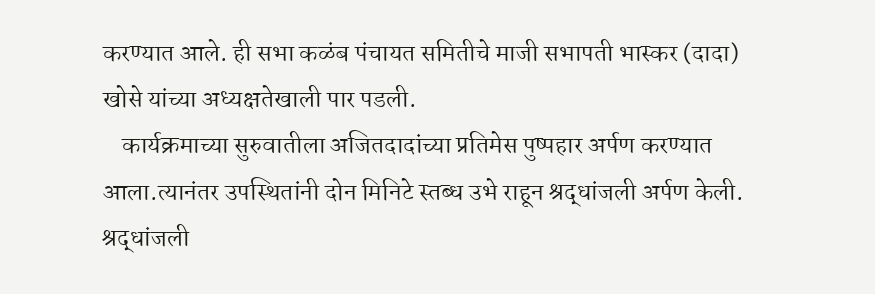करण्यात आले. ही सभा कळंब पंचायत समितीचे माजी सभापती भास्कर (दादा) खोसे यांच्या अध्यक्षतेखाली पार पडली.
    कार्यक्रमाच्या सुरुवातीला अजितदादांच्या प्रतिमेस पुष्पहार अर्पण करण्यात आला.त्यानंतर उपस्थितांनी दोन मिनिटे स्तब्ध उभे राहून श्रद्धांजली अर्पण केली. श्रद्धांजली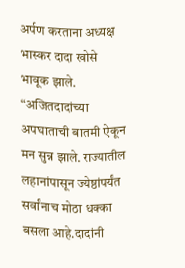अर्पण करताना अध्यक्ष भास्कर दादा खोसे भावूक झाले. “अजितदादांच्या अपघाताची बातमी ऐकून मन सुन्न झाले. राज्यातील लहानांपासून ज्येष्ठांपर्यंत सर्वांनाच मोठा धक्का बसला आहे.दादांनी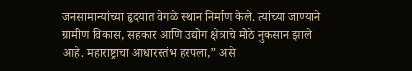जनसामान्यांच्या हृदयात वेगळे स्थान निर्माण केले. त्यांच्या जाण्याने ग्रामीण विकास, सहकार आणि उद्योग क्षेत्राचे मोठे नुकसान झाले आहे. महाराष्ट्राचा आधारस्तंभ हरपला,” असे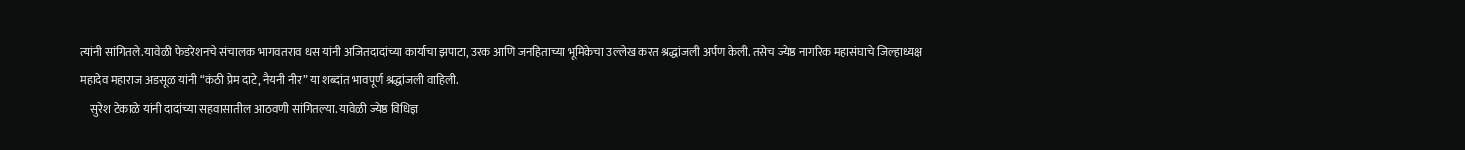त्यांनी सांगितले.यावेळी फेडरेशनचे संचालक भागवतराव धस यांनी अजितदादांच्या कार्याचा झपाटा, उरक आणि जनहिताच्या भूमिकेचा उल्लेख करत श्रद्धांजली अर्पण केली. तसेच ज्येष्ठ नागरिक महासंघाचे जिल्हाध्यक्ष महादेव महाराज अडसूळ यांनी “कंठी प्रेम दाटे, नैयनी नीर” या शब्दांत भावपूर्ण श्रद्धांजली वाहिली.
    सुरेश टेकाळे यांनी दादांच्या सहवासातील आठवणी सांगितल्या. यावेळी ज्येष्ठ विधिज्ञ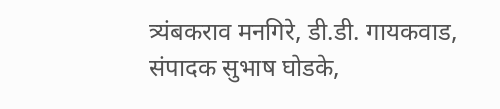त्र्यंबकराव मनगिरे, डी.डी. गायकवाड, संपादक सुभाष घोडके,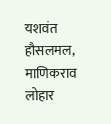यशवंत हौसलमल, माणिकराव लोहार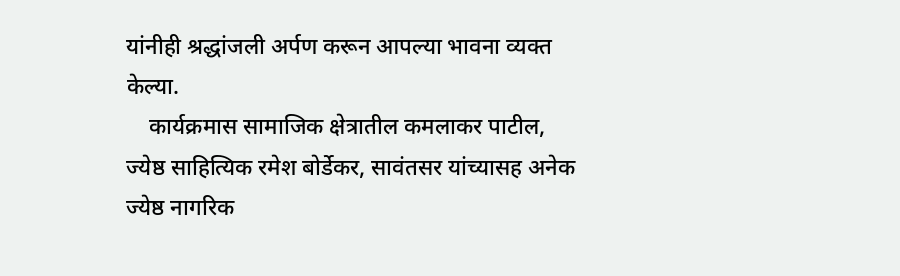यांनीही श्रद्धांजली अर्पण करून आपल्या भावना व्यक्त केल्या.
    कार्यक्रमास सामाजिक क्षेत्रातील कमलाकर पाटील, ज्येष्ठ साहित्यिक रमेश बोर्डेकर, सावंतसर यांच्यासह अनेक ज्येष्ठ नागरिक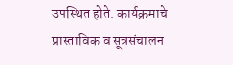उपस्थित होते. कार्यक्रमाचे प्रास्ताविक व सूत्रसंचालन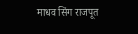माधव सिंग राजपूत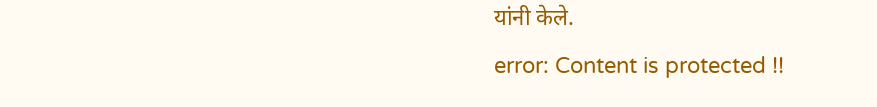यांनी केले.
error: Content is protected !!